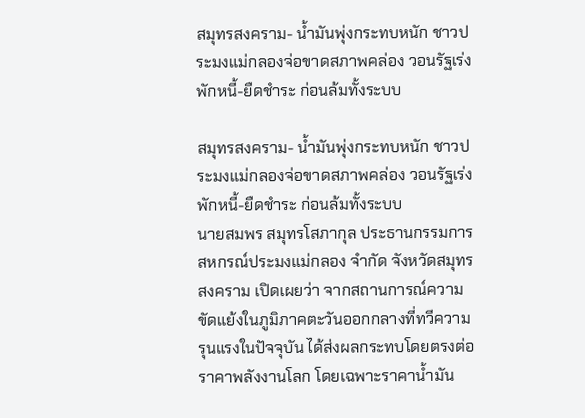สมุทรสงคราม- น้ำมันพุ่งกระทบหนัก ชาวประมงแม่กลองจ่อขาดสภาพคล่อง วอนรัฐเร่งพักหนี้-ยืดชำระ ก่อนล้มทั้งระบบ

สมุทรสงคราม- น้ำมันพุ่งกระทบหนัก ชาวประมงแม่กลองจ่อขาดสภาพคล่อง วอนรัฐเร่งพักหนี้-ยืดชำระ ก่อนล้มทั้งระบบ
นายสมพร สมุทรโสภากุล ประธานกรรมการสหกรณ์ประมงแม่กลอง จำกัด จังหวัดสมุทรสงคราม เปิดเผยว่า จากสถานการณ์ความขัดแย้งในภูมิภาคตะวันออกกลางที่ทวีความรุนแรงในปัจจุบัน ได้ส่งผลกระทบโดยตรงต่อราคาพลังงานโลก โดยเฉพาะราคาน้ำมัน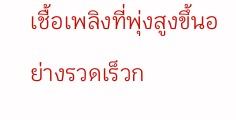เชื้อเพลิงที่พุ่งสูงขึ้นอย่างรวดเร็วก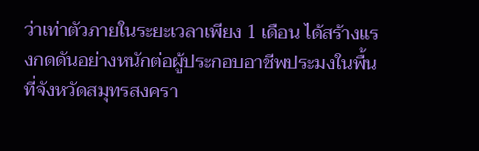ว่าเท่าตัวภายในระยะเวลาเพียง 1 เดือน ได้สร้างแรงกดดันอย่างหนักต่อผู้ประกอบอาชีพประมงในพื้นที่จังหวัดสมุทรสงครา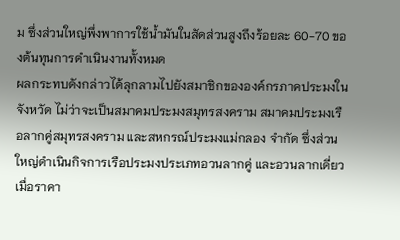ม ซึ่งส่วนใหญ่พึ่งพาการใช้น้ำมันในสัดส่วนสูงถึงร้อยละ 60-70 ของต้นทุนการดำเนินงานทั้งหมด
ผลกระทบดังกล่าวได้ลุกลามไปยังสมาชิกขององค์กรภาคประมงในจังหวัด ไม่ว่าจะเป็นสมาคมประมงสมุทรสงคราม สมาคมประมงเรือลากคู่สมุทรสงคราม และสหกรณ์ประมงแม่กลอง จำกัด ซึ่งส่วนใหญ่ดำเนินกิจการเรือประมงประเภทอวนลากคู่ และอวนลากเดี่ยว เมื่อราคา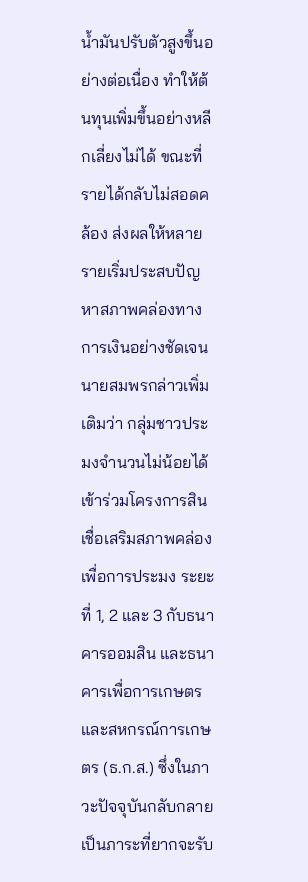น้ำมันปรับตัวสูงขึ้นอย่างต่อเนื่อง ทำให้ต้นทุนเพิ่มขึ้นอย่างหลีกเลี่ยงไม่ได้ ขณะที่รายได้กลับไม่สอดคล้อง ส่งผลให้หลายรายเริ่มประสบปัญหาสภาพคล่องทางการเงินอย่างชัดเจน
นายสมพรกล่าวเพิ่มเติมว่า กลุ่มชาวประมงจำนวนไม่น้อยได้เข้าร่วมโครงการสินเชื่อเสริมสภาพคล่องเพื่อการประมง ระยะที่ 1, 2 และ 3 กับธนาคารออมสิน และธนาคารเพื่อการเกษตรและสหกรณ์การเกษตร (ธ.ก.ส.) ซึ่งในภาวะปัจจุบันกลับกลายเป็นภาระที่ยากจะรับ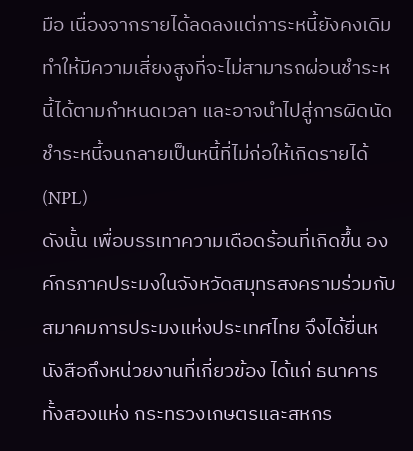มือ เนื่องจากรายได้ลดลงแต่ภาระหนี้ยังคงเดิม ทำให้มีความเสี่ยงสูงที่จะไม่สามารถผ่อนชำระหนี้ได้ตามกำหนดเวลา และอาจนำไปสู่การผิดนัดชำระหนี้จนกลายเป็นหนี้ที่ไม่ก่อให้เกิดรายได้ (NPL)
ดังนั้น เพื่อบรรเทาความเดือดร้อนที่เกิดขึ้น องค์กรภาคประมงในจังหวัดสมุทรสงครามร่วมกับสมาคมการประมงแห่งประเทศไทย จึงได้ยื่นหนังสือถึงหน่วยงานที่เกี่ยวข้อง ได้แก่ ธนาคารทั้งสองแห่ง กระทรวงเกษตรและสหกร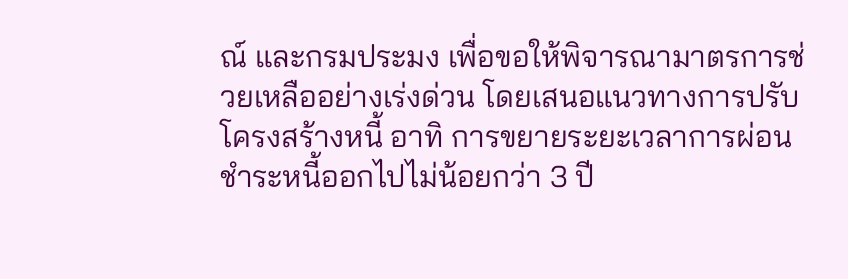ณ์ และกรมประมง เพื่อขอให้พิจารณามาตรการช่วยเหลืออย่างเร่งด่วน โดยเสนอแนวทางการปรับโครงสร้างหนี้ อาทิ การขยายระยะเวลาการผ่อนชำระหนี้ออกไปไม่น้อยกว่า 3 ปี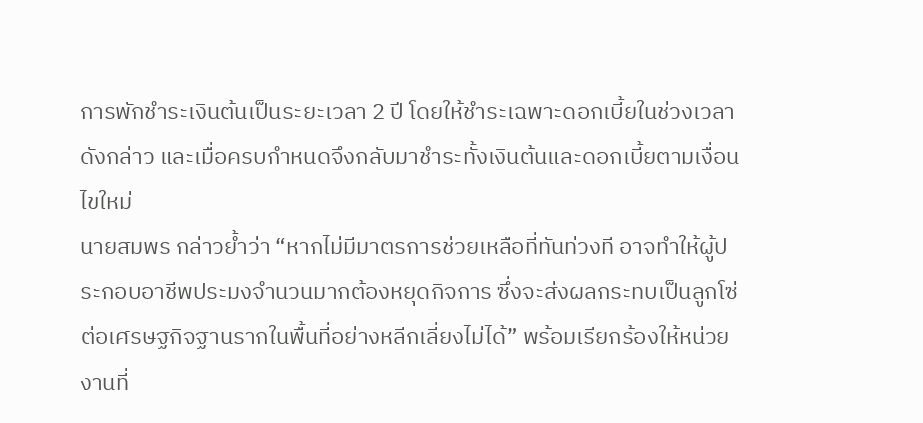การพักชำระเงินต้นเป็นระยะเวลา 2 ปี โดยให้ชำระเฉพาะดอกเบี้ยในช่วงเวลาดังกล่าว และเมื่อครบกำหนดจึงกลับมาชำระทั้งเงินต้นและดอกเบี้ยตามเงื่อนไขใหม่
นายสมพร กล่าวย้ำว่า “หากไม่มีมาตรการช่วยเหลือที่ทันท่วงที อาจทำให้ผู้ประกอบอาชีพประมงจำนวนมากต้องหยุดกิจการ ซึ่งจะส่งผลกระทบเป็นลูกโซ่ต่อเศรษฐกิจฐานรากในพื้นที่อย่างหลีกเลี่ยงไม่ได้” พร้อมเรียกร้องให้หน่วยงานที่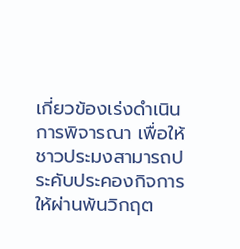เกี่ยวข้องเร่งดำเนินการพิจารณา เพื่อให้ชาวประมงสามารถประคับประคองกิจการให้ผ่านพ้นวิกฤต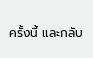ครั้งนี้ และกลับ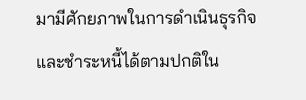มามีศักยภาพในการดำเนินธุรกิจและชำระหนี้ได้ตามปกติใน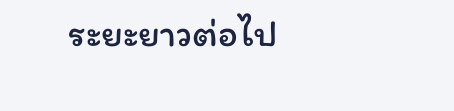ระยะยาวต่อไป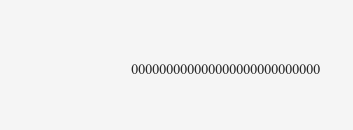000000000000000000000000000